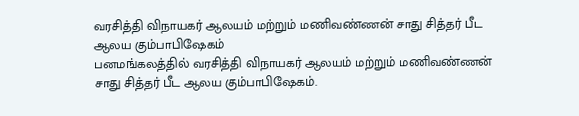வரசித்தி விநாயகர் ஆலயம் மற்றும் மணிவண்ணன் சாது சித்தர் பீட ஆலய கும்பாபிஷேகம்
பனமங்கலத்தில் வரசித்தி விநாயகர் ஆலயம் மற்றும் மணிவண்ணன் சாது சித்தர் பீட ஆலய கும்பாபிஷேகம்.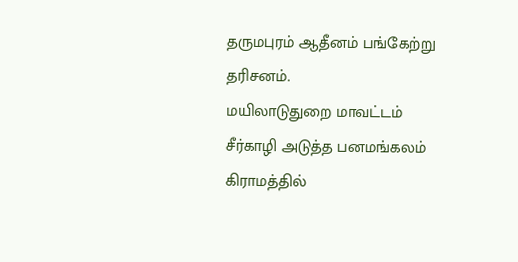தருமபுரம் ஆதீனம் பங்கேற்று தரிசனம்.
மயிலாடுதுறை மாவட்டம் சீர்காழி அடுத்த பனமங்கலம் கிராமத்தில்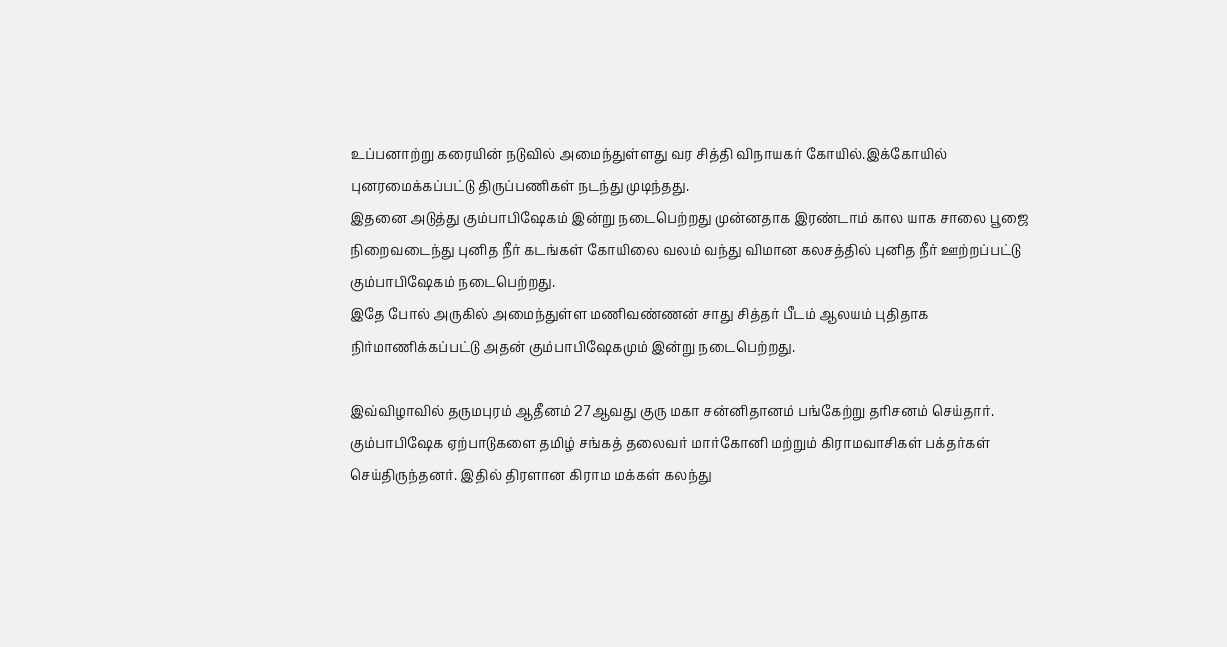உப்பனாற்று கரையின் நடுவில் அமைந்துள்ளது வர சித்தி விநாயகர் கோயில்.இக்கோயில் புனரமைக்கப்பட்டு திருப்பணிகள் நடந்து முடிந்தது.
இதனை அடுத்து கும்பாபிஷேகம் இன்று நடைபெற்றது முன்னதாக இரண்டாம் கால யாக சாலை பூஜை நிறைவடைந்து புனித நீர் கடங்கள் கோயிலை வலம் வந்து விமான கலசத்தில் புனித நீர் ஊற்றப்பட்டு கும்பாபிஷேகம் நடைபெற்றது.
இதே போல் அருகில் அமைந்துள்ள மணிவண்ணன் சாது சித்தர் பீடம் ஆலயம் புதிதாக நிர்மாணிக்கப்பட்டு அதன் கும்பாபிஷேகமும் இன்று நடைபெற்றது.

இவ்விழாவில் தருமபுரம் ஆதீனம் 27ஆவது குரு மகா சன்னிதானம் பங்கேற்று தரிசனம் செய்தார்.
கும்பாபிஷேக ஏற்பாடுகளை தமிழ் சங்கத் தலைவர் மார்கோனி மற்றும் கிராமவாசிகள் பக்தர்கள் செய்திருந்தனர். இதில் திரளான கிராம மக்கள் கலந்து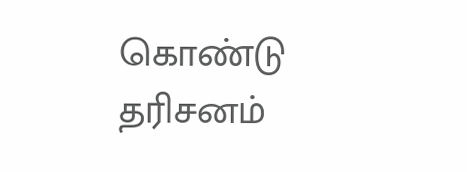கொண்டு தரிசனம்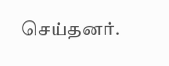செய்தனர்.